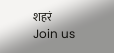शहरं
Join us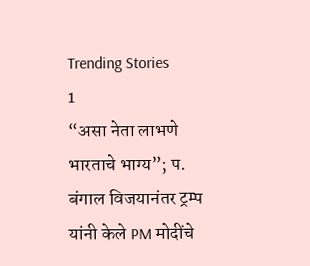Trending Stories
1
“असा नेता लाभणे भारताचे भाग्य”; प. बंगाल विजयानंतर ट्रम्प यांनी केले PM मोदींचे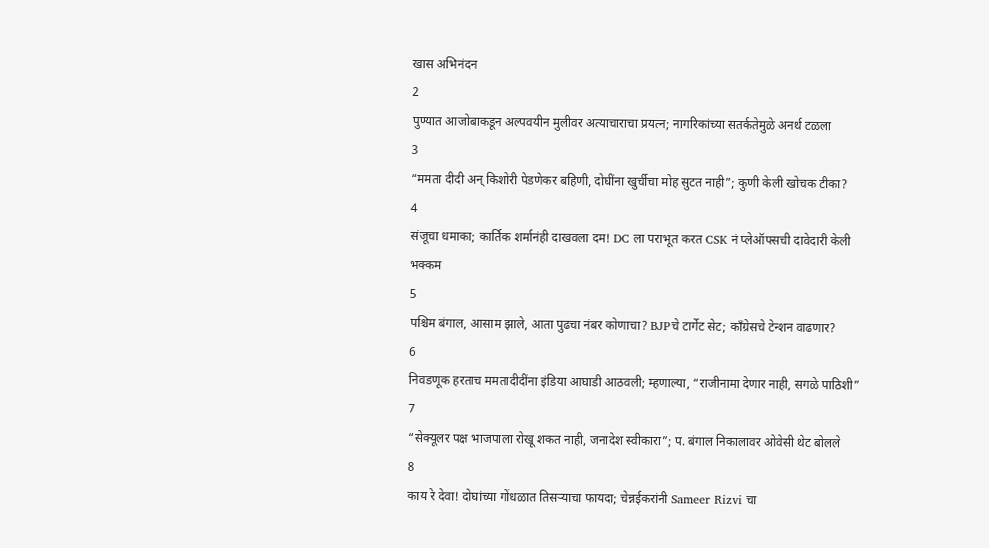खास अभिनंदन
2
पुण्यात आजोबाकडून अल्पवयीन मुलीवर अत्याचाराचा प्रयत्न; नागरिकांच्या सतर्कतेमुळे अनर्थ टळला
3
“ममता दीदी अन् किशोरी पेडणेकर बहिणी, दोघींना खुर्चीचा मोह सुटत नाही”; कुणी केली खोचक टीका?
4
संजूचा धमाका; कार्तिक शर्मानंही दाखवला दम! DC ला पराभूत करत CSK नं प्लेऑफ्सची दावेदारी केली भक्कम
5
पश्चिम बंगाल, आसाम झाले, आता पुढचा नंबर कोणाचा? BJPचे टार्गेट सेट; काँग्रेसचे टेन्शन वाढणार?
6
निवडणूक हरताच ममतादीदींना इंडिया आघाडी आठवली; म्हणाल्या, “राजीनामा देणार नाही, सगळे पाठिशी”
7
“सेक्यूलर पक्ष भाजपाला रोखू शकत नाही, जनादेश स्वीकारा”; प. बंगाल निकालावर ओवेसी थेट बोलले
8
काय रे देवा! दोघांच्या गोंधळात तिसऱ्याचा फायदा; चेन्नईकरांनी Sameer Rizvi चा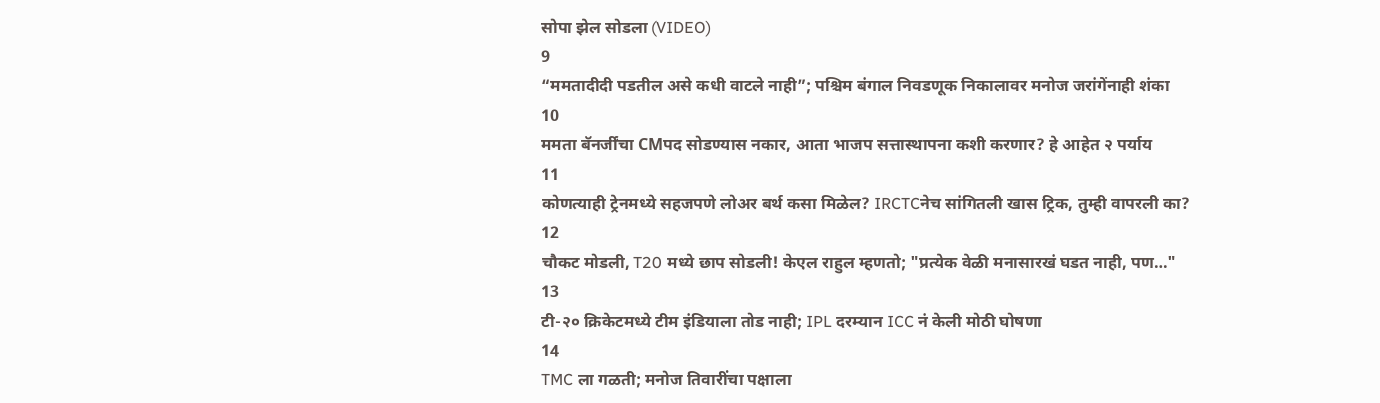सोपा झेल सोडला (VIDEO)
9
“ममतादीदी पडतील असे कधी वाटले नाही”; पश्चिम बंगाल निवडणूक निकालावर मनोज जरांगेंनाही शंका
10
ममता बॅनर्जींचा CMपद सोडण्यास नकार, आता भाजप सत्तास्थापना कशी करणार? हे आहेत २ पर्याय
11
कोणत्याही ट्रेनमध्ये सहजपणे लोअर बर्थ कसा मिळेल? IRCTCनेच सांगितली खास ट्रिक, तुम्ही वापरली का?
12
चौकट मोडली, T20 मध्ये छाप सोडली! केएल राहुल म्हणतो; "प्रत्येक वेळी मनासारखं घडत नाही, पण…"
13
टी-२० क्रिकेटमध्ये टीम इंडियाला तोड नाही; IPL दरम्यान ICC नं केली मोठी घोषणा
14
TMC ला गळती; मनोज तिवारींचा पक्षाला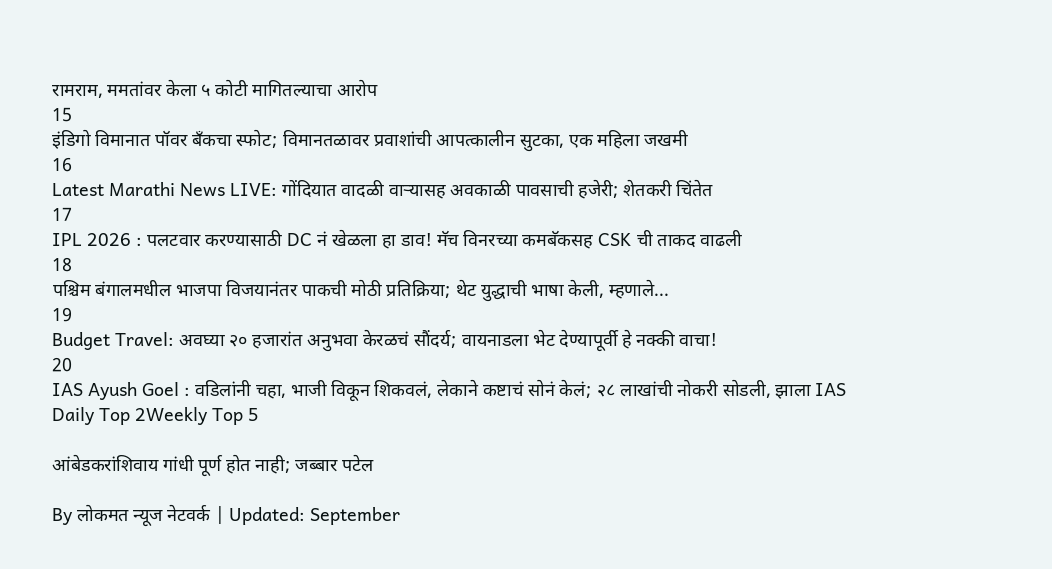रामराम, ममतांवर केला ५ कोटी मागितल्याचा आरोप
15
इंडिगो विमानात पॉवर बँकचा स्फोट; विमानतळावर प्रवाशांची आपत्कालीन सुटका, एक महिला जखमी
16
Latest Marathi News LIVE: गोंदियात वादळी वाऱ्यासह अवकाळी पावसाची हजेरी; शेतकरी चिंतेत
17
IPL 2026 : पलटवार करण्यासाठी DC नं खेळला हा डाव! मॅच विनरच्या कमबॅकसह CSK ची ताकद वाढली
18
पश्चिम बंगालमधील भाजपा विजयानंतर पाकची मोठी प्रतिक्रिया; थेट युद्धाची भाषा केली, म्हणाले...
19
Budget Travel: अवघ्या २० हजारांत अनुभवा केरळचं सौंदर्य; वायनाडला भेट देण्यापूर्वी हे नक्की वाचा!
20
IAS Ayush Goel : वडिलांनी चहा, भाजी विकून शिकवलं, लेकाने कष्टाचं सोनं केलं; २८ लाखांची नोकरी सोडली, झाला IAS
Daily Top 2Weekly Top 5

आंबेडकरांशिवाय गांधी पूर्ण होत नाही; जब्बार पटेल

By लोकमत न्यूज नेटवर्क | Updated: September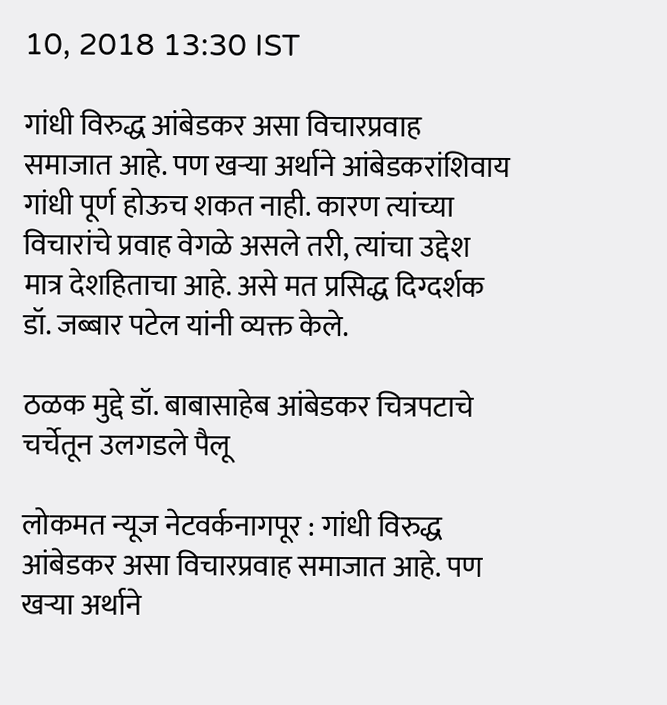10, 2018 13:30 IST

गांधी विरुद्ध आंबेडकर असा विचारप्रवाह समाजात आहे. पण खऱ्या अर्थाने आंबेडकरांशिवाय गांधी पूर्ण होऊच शकत नाही. कारण त्यांच्या विचारांचे प्रवाह वेगळे असले तरी, त्यांचा उद्देश मात्र देशहिताचा आहे. असे मत प्रसिद्ध दिग्दर्शक डॉ. जब्बार पटेल यांनी व्यक्त केले.

ठळक मुद्दे डॉ. बाबासाहेब आंबेडकर चित्रपटाचे चर्चेतून उलगडले पैलू

लोकमत न्यूज नेटवर्कनागपूर : गांधी विरुद्ध आंबेडकर असा विचारप्रवाह समाजात आहे. पण खऱ्या अर्थाने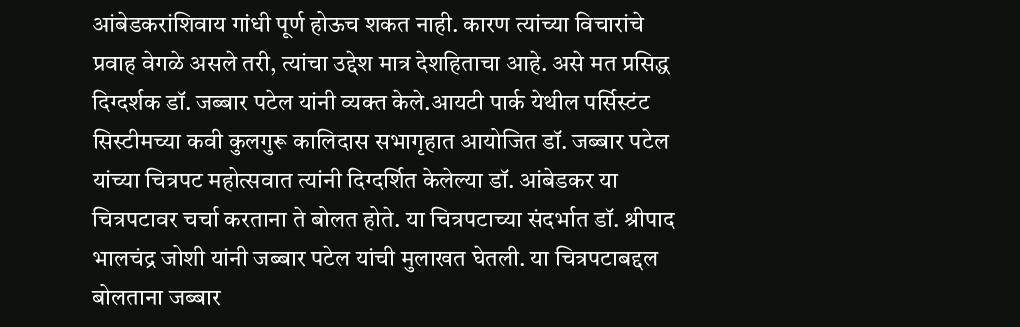आंबेडकरांशिवाय गांधी पूर्ण होऊच शकत नाही. कारण त्यांच्या विचारांचे प्रवाह वेगळे असले तरी, त्यांचा उद्देश मात्र देशहिताचा आहे. असे मत प्रसिद्ध दिग्दर्शक डॉ. जब्बार पटेल यांनी व्यक्त केले.आयटी पार्क येथील पर्सिस्टंट सिस्टीमच्या कवी कुलगुरू कालिदास सभागृहात आयोजित डॉ. जब्बार पटेल यांच्या चित्रपट महोत्सवात त्यांनी दिग्दर्शित केलेल्या डॉ. आंबेडकर या चित्रपटावर चर्चा करताना ते बोलत होते. या चित्रपटाच्या संदर्भात डॉ. श्रीपाद भालचंद्र जोशी यांनी जब्बार पटेल यांची मुलाखत घेतली. या चित्रपटाबद्दल बोलताना जब्बार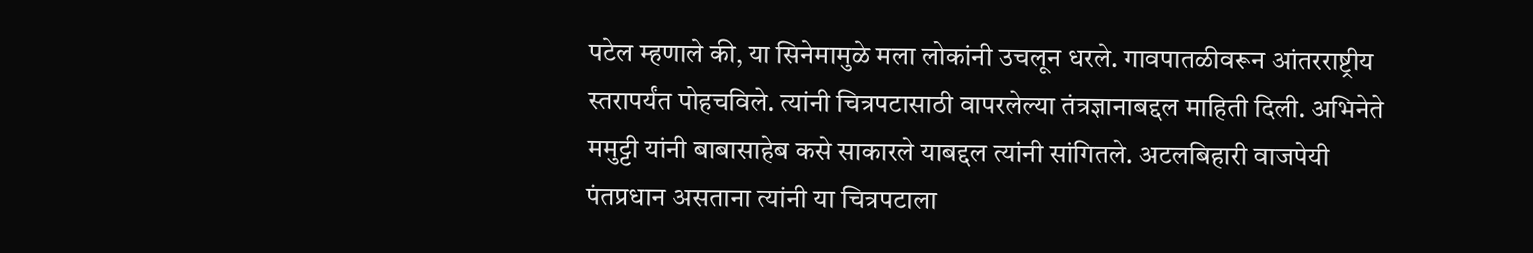पटेल म्हणाले की, या सिनेमामुळे मला लोकांनी उचलून धरले. गावपातळीवरून आंतरराष्ट्रीय स्तरापर्यंत पोहचविले. त्यांनी चित्रपटासाठी वापरलेल्या तंत्रज्ञानाबद्दल माहिती दिली. अभिनेते ममुट्टी यांनी बाबासाहेब कसे साकारले याबद्दल त्यांनी सांगितले. अटलबिहारी वाजपेयी पंतप्रधान असताना त्यांनी या चित्रपटाला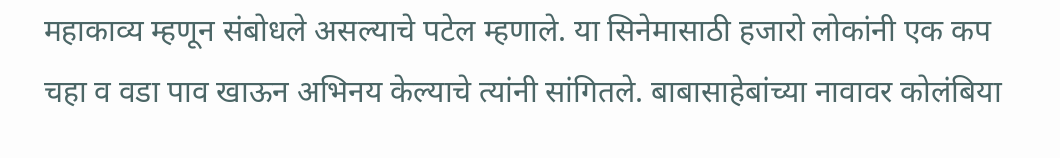महाकाव्य म्हणून संबोधले असल्याचे पटेल म्हणाले. या सिनेमासाठी हजारो लोकांनी एक कप चहा व वडा पाव खाऊन अभिनय केल्याचे त्यांनी सांगितले. बाबासाहेबांच्या नावावर कोलंबिया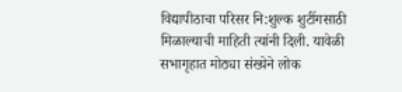विद्यापीठाचा परिसर नि:शुल्क शुटींगसाठी मिळाल्याची माहिती त्यांनी दिली. यावेळी सभागृहात मोठ्या संख्येने लोक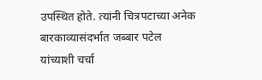उपस्थित होते. त्यांनी चित्रपटाच्या अनेक बारकाव्यासंदर्भात जब्बार पटेल यांच्याशी चर्चा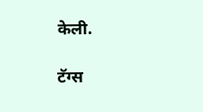केली.

टॅग्स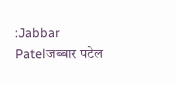:Jabbar Patelजब्बार पटेल